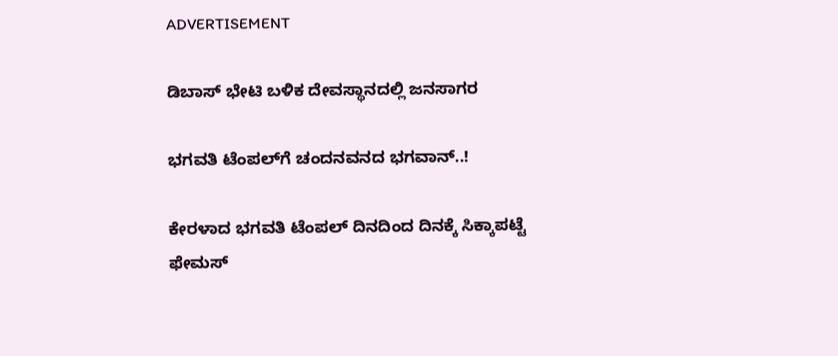ADVERTISEMENT

ಡಿಬಾಸ್ ಭೇಟಿ ಬಳಿಕ ದೇವಸ್ಥಾನದಲ್ಲಿ ಜನಸಾಗರ

ಭಗವತಿ ಟೆಂಪಲ್‌ಗೆ ಚಂದನವನದ ಭಗವಾನ್..!

ಕೇರಳಾದ ಭಗವತಿ ಟೆಂಪಲ್ ದಿನದಿಂದ ದಿನಕ್ಕೆ ಸಿಕ್ಕಾಪಟ್ಟೆ ಫೇಮಸ್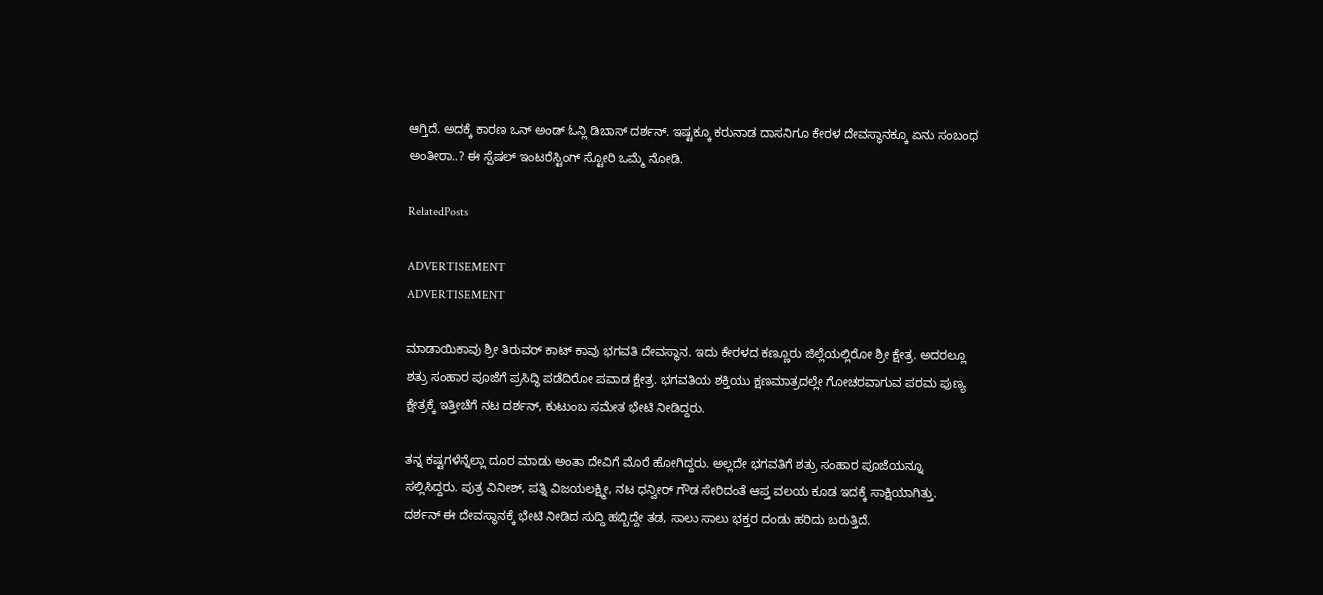ಆಗ್ತಿದೆ. ಅದಕ್ಕೆ ಕಾರಣ ಒನ್ ಅಂಡ್ ಓನ್ಲಿ ಡಿಬಾಸ್ ದರ್ಶನ್. ಇಷ್ಟಕ್ಕೂ ಕರುನಾಡ ದಾಸನಿಗೂ ಕೇರಳ ದೇವಸ್ಥಾನಕ್ಕೂ ಏನು ಸಂಬಂಧ ಅಂತೀರಾ..? ಈ ಸ್ಪೆಷಲ್ ಇಂಟರೆಸ್ಟಿಂಗ್ ಸ್ಟೋರಿ ಒಮ್ಮೆ ನೋಡಿ.

RelatedPosts

ADVERTISEMENT
ADVERTISEMENT

ಮಾಡಾಯಿಕಾವು ಶ್ರೀ ತಿರುವರ್ ಕಾಟ್ ಕಾವು ಭಗವತಿ ದೇವಸ್ಥಾನ. ಇದು ಕೇರಳದ ಕಣ್ಣೂರು ಜಿಲ್ಲೆಯಲ್ಲಿರೋ ಶ್ರೀ ಕ್ಷೇತ್ರ. ಅದರಲ್ಲೂ ಶತ್ರು ಸಂಹಾರ ಪೂಜೆಗೆ ಪ್ರಸಿದ್ಧಿ ಪಡೆದಿರೋ ಪವಾಡ ಕ್ಷೇತ್ರ. ಭಗವತಿಯ ಶಕ್ತಿಯು ಕ್ಷಣಮಾತ್ರದಲ್ಲೇ ಗೋಚರವಾಗುವ ಪರಮ ಪುಣ್ಯ ಕ್ಷೇತ್ರಕ್ಕೆ ಇತ್ತೀಚೆಗೆ ನಟ ದರ್ಶನ್, ಕುಟುಂಬ ಸಮೇತ ಭೇಟಿ ನೀಡಿದ್ದರು.

ತನ್ನ ಕಷ್ಟಗಳೆನ್ನೆಲ್ಲಾ ದೂರ ಮಾಡು ಅಂತಾ ದೇವಿಗೆ ಮೊರೆ ಹೋಗಿದ್ದರು. ಅಲ್ಲದೇ ಭಗವತಿಗೆ ಶತ್ರು ಸಂಹಾರ ಪೂಜೆಯನ್ನೂ ಸಲ್ಲಿಸಿದ್ದರು. ಪುತ್ರ ವಿನೀಶ್, ಪತ್ನಿ ವಿಜಯಲಕ್ಷ್ಮೀ, ನಟ ಧನ್ವೀರ್ ಗೌಡ ಸೇರಿದಂತೆ ಆಪ್ತ ವಲಯ ಕೂಡ ಇದಕ್ಕೆ ಸಾಕ್ಷಿಯಾಗಿತ್ತು. ದರ್ಶನ್ ಈ ದೇವಸ್ಥಾನಕ್ಕೆ ಭೇಟಿ ನೀಡಿದ ಸುದ್ದಿ ಹಬ್ಬಿದ್ದೇ ತಡ, ಸಾಲು ಸಾಲು ಭಕ್ತರ ದಂಡು ಹರಿದು ಬರುತ್ತಿದೆ.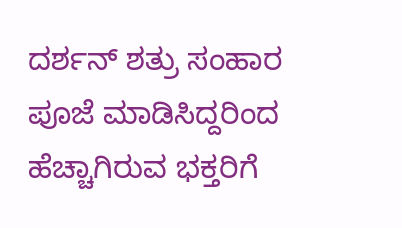ದರ್ಶನ್ ಶತ್ರು ಸಂಹಾರ ಪೂಜೆ ಮಾಡಿಸಿದ್ದರಿಂದ ಹೆಚ್ಚಾಗಿರುವ ಭಕ್ತರಿಗೆ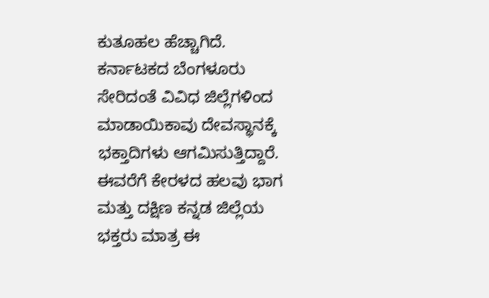ಕುತೂಹಲ ಹೆಚ್ಚಾಗಿದೆ. ಕರ್ನಾಟಕದ ಬೆಂಗಳೂರು ಸೇರಿದಂತೆ ವಿವಿಧ ಜಿಲ್ಲೆಗಳಿಂದ‌ ಮಾಡಾಯಿಕಾವು ದೇವಸ್ಥಾನಕ್ಕೆ ಭಕ್ತಾದಿಗಳು ಆಗಮಿಸುತ್ತಿದ್ದಾರೆ. ಈವರೆಗೆ ಕೇರಳದ ಹಲವು ಭಾಗ ಮತ್ತು ದಕ್ಷಿಣ ಕನ್ನಡ ಜಿಲ್ಲೆಯ ಭಕ್ತರು ಮಾತ್ರ ಈ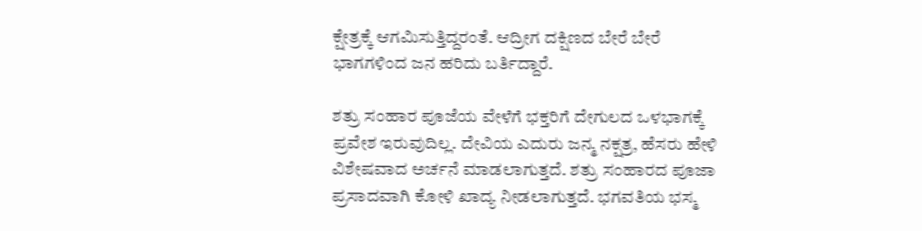ಕ್ಷೇತ್ರಕ್ಕೆ ಆಗಮಿಸುತ್ತಿದ್ದರಂತೆ. ಆದ್ರೀಗ ದಕ್ಷಿಣದ ಬೇರೆ ಬೇರೆ ಭಾಗಗಳಿಂದ ಜನ ಹರಿದು ಬರ್ತಿದ್ದಾರೆ.

ಶತ್ರು ಸಂಹಾರ ಪೂಜೆಯ ವೇಳೆಗೆ ಭಕ್ತರಿಗೆ ದೇಗುಲದ ಒಳಭಾಗಕ್ಕೆ ಪ್ರವೇಶ ಇರುವುದಿಲ್ಲ. ದೇವಿಯ ಎದುರು ಜನ್ಮ ನಕ್ಷತ್ರ, ಹೆಸರು ಹೇಳಿ ವಿಶೇಷವಾದ ಅರ್ಚನೆ ಮಾಡಲಾಗುತ್ತದೆ. ಶತ್ರು ಸಂಹಾರದ ಪೂಜಾ ಪ್ರಸಾದವಾಗಿ ಕೋಳಿ ಖಾದ್ಯ ನೀಡಲಾಗುತ್ತದೆ. ಭಗವತಿಯ ಭಸ್ಮ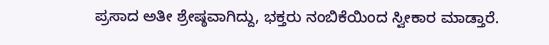ಪ್ರಸಾದ ಅತೀ ಶ್ರೇಷ್ಠವಾಗಿದ್ದು, ಭಕ್ತರು ನಂಬಿಕೆಯಿಂದ ಸ್ವೀಕಾರ ಮಾಡ್ತಾರೆ.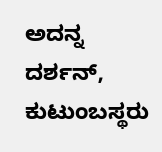ಅದನ್ನ ದರ್ಶನ್, ಕುಟುಂಬಸ್ಥರು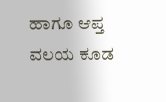ಹಾಗೂ ಆಪ್ತ ವಲಯ ಕೂಡ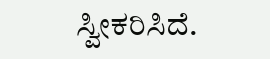ಸ್ವೀಕರಿಸಿದೆ.